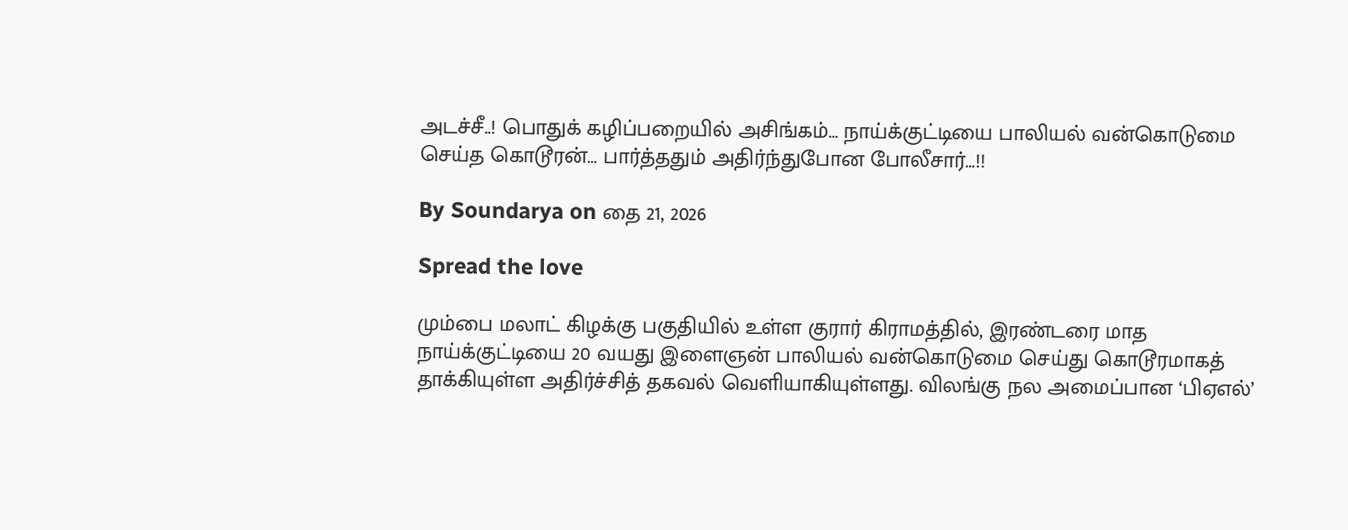அடச்சீ..! பொதுக் கழிப்பறையில் அசிங்கம்… நாய்க்குட்டியை பாலியல் வன்கொடுமை செய்த கொடூரன்… பார்த்ததும் அதிர்ந்துபோன போலீசார்…!!

By Soundarya on தை 21, 2026

Spread the love

மும்பை மலாட் கிழக்கு பகுதியில் உள்ள குரார் கிராமத்தில், இரண்டரை மாத நாய்க்குட்டியை 20 வயது இளைஞன் பாலியல் வன்கொடுமை செய்து கொடூரமாகத் தாக்கியுள்ள அதிர்ச்சித் தகவல் வெளியாகியுள்ளது. விலங்கு நல அமைப்பான ‘பிஏஎல்’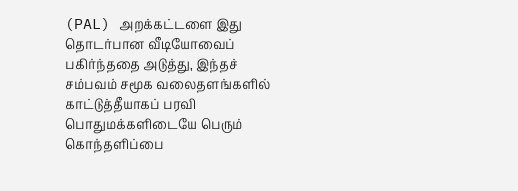(PAL) அறக்கட்டளை இது தொடர்பான வீடியோவைப் பகிர்ந்ததை அடுத்து, இந்தச் சம்பவம் சமூக வலைதளங்களில் காட்டுத்தீயாகப் பரவி பொதுமக்களிடையே பெரும் கொந்தளிப்பை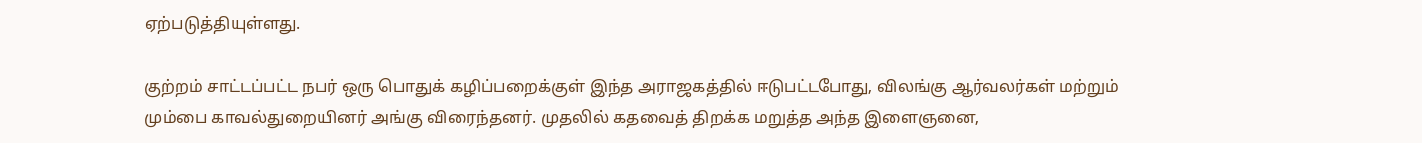ஏற்படுத்தியுள்ளது.

குற்றம் சாட்டப்பட்ட நபர் ஒரு பொதுக் கழிப்பறைக்குள் இந்த அராஜகத்தில் ஈடுபட்டபோது, விலங்கு ஆர்வலர்கள் மற்றும் மும்பை காவல்துறையினர் அங்கு விரைந்தனர். முதலில் கதவைத் திறக்க மறுத்த அந்த இளைஞனை,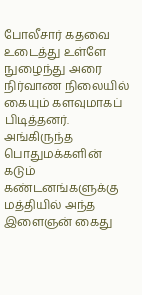போலீசார் கதவை உடைத்து உள்ளே நுழைந்து அரை நிர்வாண நிலையில் கையும் களவுமாகப் பிடித்தனர். அங்கிருந்த பொதுமக்களின் கடும் கண்டனங்களுக்கு மத்தியில் அந்த இளைஞன் கைது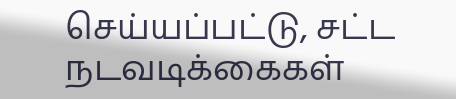செய்யப்பட்டு, சட்ட நடவடிக்கைகள்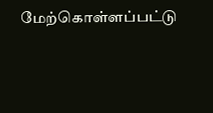மேற்கொள்ளப்பட்டு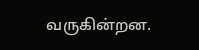வருகின்றன.